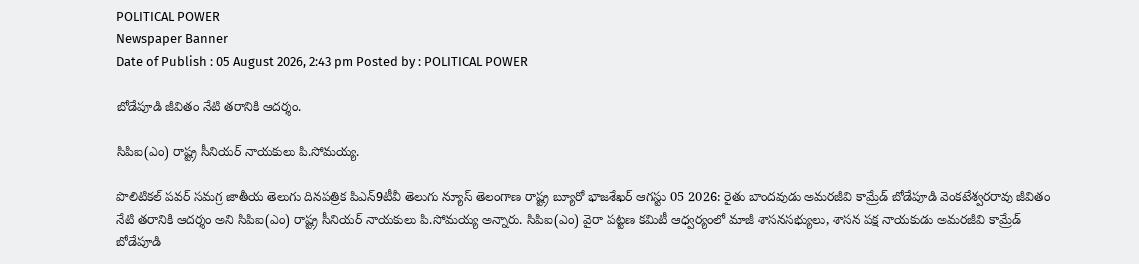POLITICAL POWER
Newspaper Banner
Date of Publish : 05 August 2026, 2:43 pm Posted by : POLITICAL POWER

బోడేపూడి జీవితం నేటి తరానికి ఆదర్శం.

సిపిఐ(ఎం) రాష్ట్ర సీనియర్ నాయకులు పి.సోమయ్య.

పొలిటికల్ పవర్ సమగ్ర జాతీయ తెలుగు దినపత్రిక పిఎన్9టీవీ తెలుగు న్యూస్ తెలంగాణ రాష్ట్ర బ్యూరో భాజశేఖర్ ఆగస్టు 05 2026: రైతు బాందవుడు అమరజీవి కామ్రేడ్ బోడేపూడి వెంకటేశ్వరరావు జీవితం నేటి తరానికి ఆదర్శం అని సిపిఐ(ఎం) రాష్ట్ర సీనియర్ నాయకులు పి.సోమయ్య అన్నారు. సిపిఐ(ఎం) వైరా పట్టణ కమిటీ ఆధ్వర్యంలో మాజీ శాసనసభ్యులు, శాసన పక్ష నాయకుడు అమరజీవి కామ్రేడ్ బోడేపూడి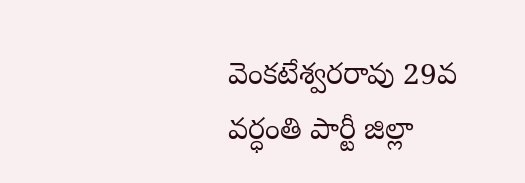వెంకటేశ్వరరావు 29వ వర్ధంతి పార్టీ జిల్లా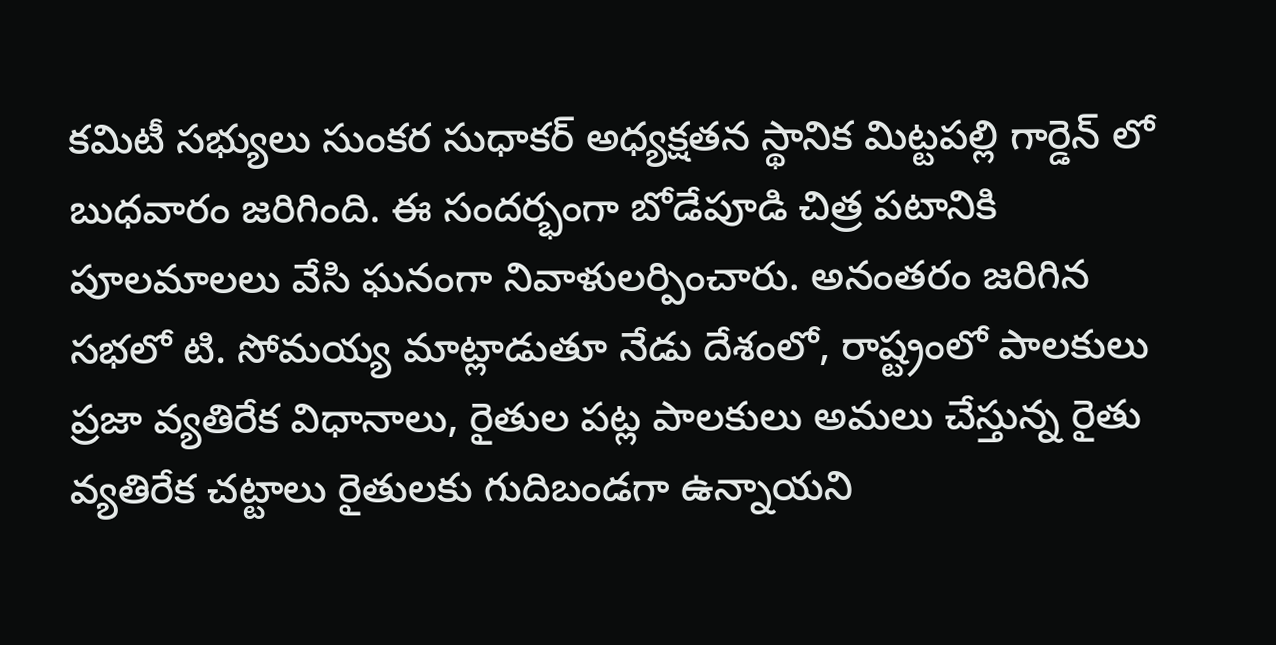కమిటీ సభ్యులు సుంకర సుధాకర్ అధ్యక్షతన స్థానిక మిట్టపల్లి గార్డెన్ లో బుధవారం జరిగింది. ఈ సందర్భంగా బోడేపూడి చిత్ర పటానికి పూలమాలలు వేసి ఘనంగా నివాళులర్పించారు. అనంతరం జరిగిన సభలో టి. సోమయ్య మాట్లాడుతూ నేడు దేశంలో, రాష్ట్రంలో పాలకులు ప్రజా వ్యతిరేక విధానాలు, రైతుల పట్ల పాలకులు అమలు చేస్తున్న రైతు వ్యతిరేక చట్టాలు రైతులకు గుదిబండగా ఉన్నాయని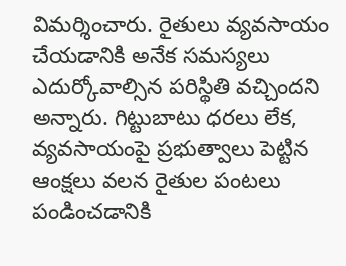విమర్శించారు. రైతులు వ్యవసాయం చేయడానికి అనేక సమస్యలు ఎదుర్కోవాల్సిన పరిస్థితి వచ్చిందని అన్నారు. గిట్టుబాటు ధరలు లేక, వ్యవసాయంపై ప్రభుత్వాలు పెట్టిన ఆంక్షలు వలన ‌రైతుల పంటలు పండించడానికి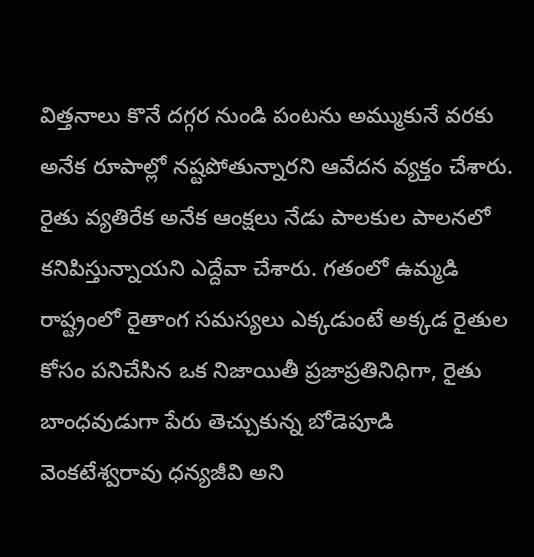విత్తనాలు కొనే దగ్గర నుండి పంటను అమ్ముకునే వరకు అనేక రూపాల్లో నష్టపోతున్నారని ఆవేదన వ్యక్తం చేశారు. రైతు వ్యతిరేక అనేక ఆంక్షలు నేడు పాలకుల పాలనలో కనిపిస్తున్నాయని ఎద్దేవా చేశారు. గతంలో ఉమ్మడి రాష్ట్రంలో రైతాంగ సమస్యలు ఎక్కడుంటే అక్కడ రైతుల కోసం పనిచేసిన ఒక నిజాయితీ ప్రజాప్రతినిధిగా, రైతు బాంధవుడుగా పేరు తెచ్చుకున్న బోడెపూడి వెంకటేశ్వరావు ధన్యజీవి అని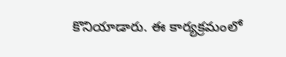కొనియాడారు. ఈ కార్యక్రమంలో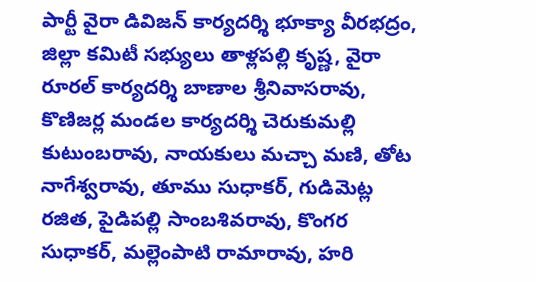పార్టీ వైరా డివిజన్ కార్యదర్శి భూక్యా వీరభద్రం, జిల్లా కమిటీ సభ్యులు తాళ్లపల్లి కృష్ణ, వైరా రూరల్ కార్యదర్శి బాణాల శ్రీనివాసరావు, కొణిజర్ల మండల కార్యదర్శి చెరుకుమల్లి కుటుంబరావు, నాయకులు మచ్చా మణి, తోట నాగేశ్వరావు, తూము సుధాకర్, గుడిమెట్ల రజిత, పైడిపల్లి సాంబశివరావు, కొంగర సుధాకర్, మల్లెంపాటి రామారావు, హరి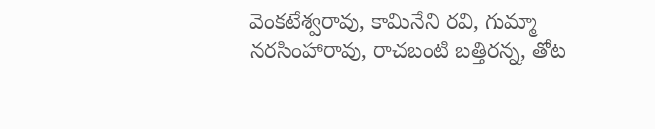వెంకటేశ్వరావు, కామినేని రవి, గుమ్మా నరసింహారావు, రాచబంటి బత్తిరన్న, తోట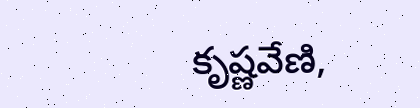కృష్ణవేణి,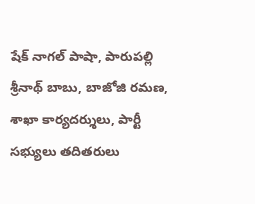షేక్ నాగల్ పాషా, పారుపల్లి శ్రీనాథ్ బాబు, బాజోజి రమణ, శాఖా కార్యదర్శులు, పార్టీ సభ్యులు తదితరులు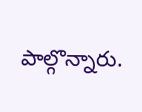పాల్గొన్నారు.